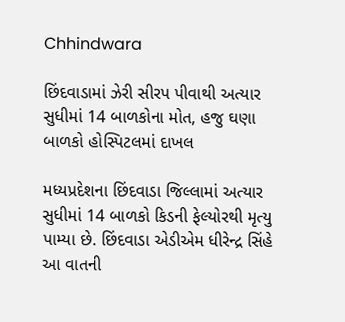Chhindwara

છિંદવાડામાં ઝેરી સીરપ પીવાથી અત્યાર સુધીમાં 14 બાળકોના મોત, હજુ ઘણા બાળકો હોસ્પિટલમાં દાખલ

મધ્યપ્રદેશના છિંદવાડા જિલ્લામાં અત્યાર સુધીમાં 14 બાળકો કિડની ફેલ્યોરથી મૃત્યુ પામ્યા છે. છિંદવાડા એડીએમ ધીરેન્દ્ર સિંહે આ વાતની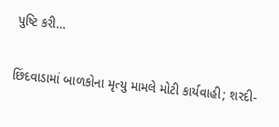પુષ્ટિ કરી…

છિંદવાડામાં બાળકોના મૃત્યુ મામલે મોટી કાર્યવાહી; શરદી-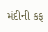મંદીની કફ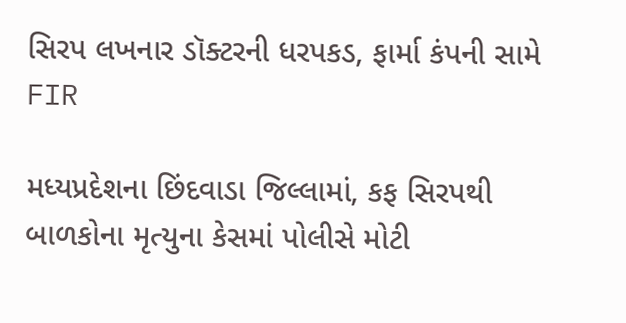સિરપ લખનાર ડૉક્ટરની ધરપકડ, ફાર્મા કંપની સામે FIR

મધ્યપ્રદેશના છિંદવાડા જિલ્લામાં, કફ સિરપથી બાળકોના મૃત્યુના કેસમાં પોલીસે મોટી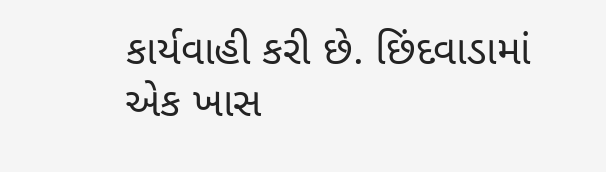કાર્યવાહી કરી છે. છિંદવાડામાં એક ખાસ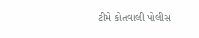ટીમે કોતવાલી પોલીસ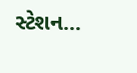સ્ટેશન…